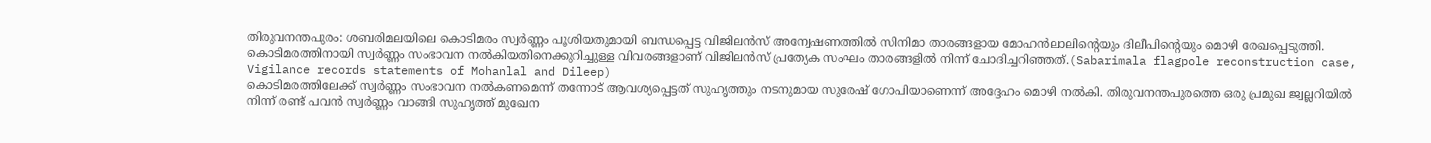തിരുവനന്തപുരം: ശബരിമലയിലെ കൊടിമരം സ്വർണ്ണം പൂശിയതുമായി ബന്ധപ്പെട്ട വിജിലൻസ് അന്വേഷണത്തിൽ സിനിമാ താരങ്ങളായ മോഹൻലാലിന്റെയും ദിലീപിന്റെയും മൊഴി രേഖപ്പെടുത്തി. കൊടിമരത്തിനായി സ്വർണ്ണം സംഭാവന നൽകിയതിനെക്കുറിച്ചുള്ള വിവരങ്ങളാണ് വിജിലൻസ് പ്രത്യേക സംഘം താരങ്ങളിൽ നിന്ന് ചോദിച്ചറിഞ്ഞത്.(Sabarimala flagpole reconstruction case, Vigilance records statements of Mohanlal and Dileep)
കൊടിമരത്തിലേക്ക് സ്വർണ്ണം സംഭാവന നൽകണമെന്ന് തന്നോട് ആവശ്യപ്പെട്ടത് സുഹൃത്തും നടനുമായ സുരേഷ് ഗോപിയാണെന്ന് അദ്ദേഹം മൊഴി നൽകി. തിരുവനന്തപുരത്തെ ഒരു പ്രമുഖ ജ്വല്ലറിയിൽ നിന്ന് രണ്ട് പവൻ സ്വർണ്ണം വാങ്ങി സുഹൃത്ത് മുഖേന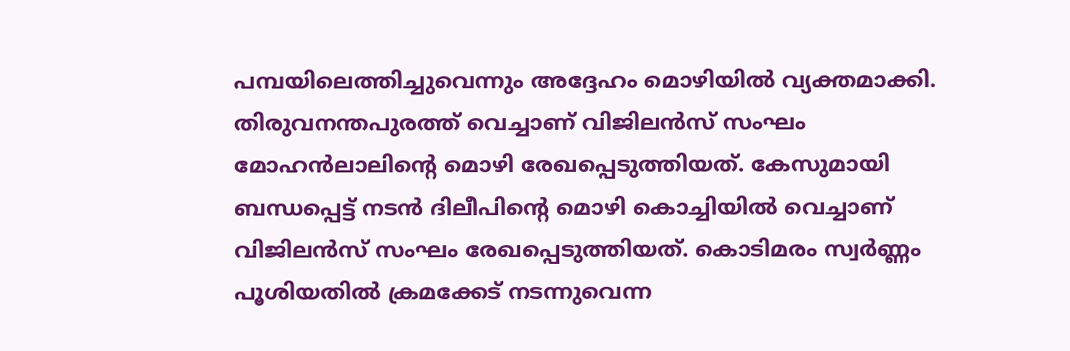പമ്പയിലെത്തിച്ചുവെന്നും അദ്ദേഹം മൊഴിയിൽ വ്യക്തമാക്കി.
തിരുവനന്തപുരത്ത് വെച്ചാണ് വിജിലൻസ് സംഘം മോഹൻലാലിന്റെ മൊഴി രേഖപ്പെടുത്തിയത്. കേസുമായി ബന്ധപ്പെട്ട് നടൻ ദിലീപിന്റെ മൊഴി കൊച്ചിയിൽ വെച്ചാണ് വിജിലൻസ് സംഘം രേഖപ്പെടുത്തിയത്. കൊടിമരം സ്വർണ്ണം പൂശിയതിൽ ക്രമക്കേട് നടന്നുവെന്ന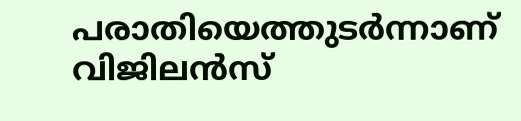പരാതിയെത്തുടർന്നാണ് വിജിലൻസ്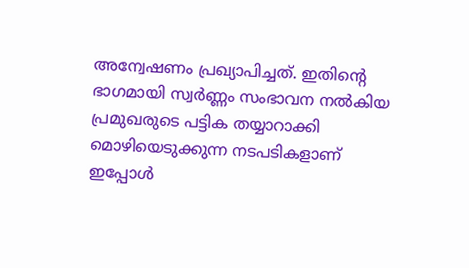അന്വേഷണം പ്രഖ്യാപിച്ചത്. ഇതിന്റെ ഭാഗമായി സ്വർണ്ണം സംഭാവന നൽകിയ പ്രമുഖരുടെ പട്ടിക തയ്യാറാക്കി മൊഴിയെടുക്കുന്ന നടപടികളാണ് ഇപ്പോൾ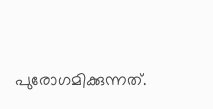പുരോഗമിക്കുന്നത്.